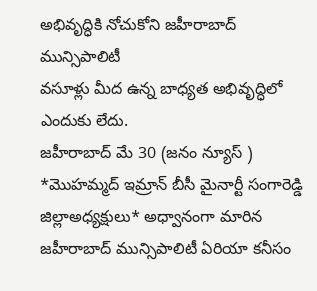అభివృద్ధికి నోచుకోని జహీరాబాద్ మున్సిపాలిటీ
వసూళ్లు మీద ఉన్న బాధ్యత అభివృద్ధిలో ఎందుకు లేదు.
జహీరాబాద్ మే 30 (జనం న్యూస్ ) *మొహమ్మద్ ఇమ్రాన్ బీసీ మైనార్టీ సంగారెడ్డి జిల్లాఅధ్యక్షులు* అధ్వానంగా మారిన జహీరాబాద్ మున్సిపాలిటీ ఏరియా కనీసం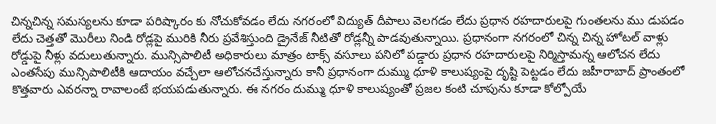చిన్నచిన్న సమస్యలను కూడా పరిష్కారం కు నోచుకోవడం లేదు నగరంలో విద్యుత్ దీపాలు వెలగడం లేదు ప్రధాన రహదారులపై గుంతలను ము డుపడం లేదు చెత్తతో మొరీలు నిండి రోడ్లపై మురికి నీరు ప్రవేశిస్తుంది డ్రైనేజ్ నీటితో రోడ్లన్నీ పాడవుతున్నాయి. ప్రధానంగా నగరంలో చిన్న చిన్న హోటల్ వాళ్లు రోడ్డుపై నీళ్లు వదులుతున్నారు. మున్సిపాలిటీ అధికారులు మాత్రం టాక్స్ వసూలు పనిలో పడ్డారు ప్రధాన రహదారులపై నిర్మిస్తామన్న ఆలోచన లేదు ఎంతసేపు మున్సిపాలిటీకి ఆదాయం వచ్చేలా ఆలోచనచేస్తున్నారు కానీ ప్రధానంగా దుమ్ము ధూళి కాలుష్యంపై దృష్టి పెట్టడం లేదు జహీరాబాద్ ప్రాంతంలో కొత్తవారు ఎవరన్నా రావాలంటే భయపడుతున్నారు. ఈ నగరం దుమ్ము ధూళి కాలుష్యంతో ప్రజల కంటి చూపును కూడా కోల్పోయే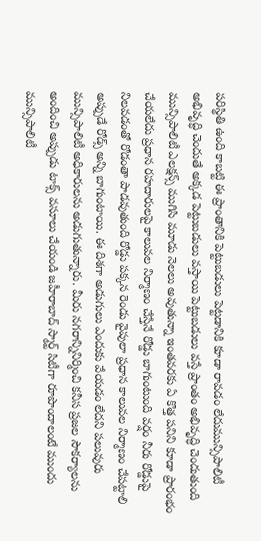పరిస్థితి ఉంది కాబట్టి ఈ ప్రాంతానికి పెట్టుబడులు పెట్టడానికి కూడా రావడం లేదుమున్సిపాలిటీ అభివృద్ధి చెందుతే అక్కడ పెట్టుబడులు వస్తాయి పెట్టుబడులు వస్తే ప్రాంతం అభివృద్ధి చెందుతుంది మున్సిపాలిటీ ఎలక్షన్స్ ముగిసి మూడు నెలలు అవుతున్నా ఇంతవరకు ఏ కొత్త పనిని కూడా ప్రారంభం చేయలేదు ప్రధాన రహదారులపై కాలువల నిర్మాణం చేస్తేనే రోడ్డు బాగుంటుంది వర్షం నీరు రోడ్డుపై నిలవడంతో రోడంతా పాడవుతుంది రోడ్డు పక్కన రెండు వైపులా ప్రధాన కాలువల నిర్మాణం చేపట్టాలి అప్పుడే రోడ్స్ అన్ని బాగుంటాయి. ఈ దిశగా అడుగులు ఎందుకు వేయడం లేదని పలువురు మున్సిపాలిటీ అధికారులను అడుగుతున్నారు. మీరు నగరాన్నినిర్మించి కనీస ప్రజల సౌకర్యాలను అందించి అప్పుడు టాక్స్ వసూలు చేయండి జహీరాబాద్ స్మార్ట్ సిటీగా రూపొందాలంటే ముందు మున్సిపాలిటీ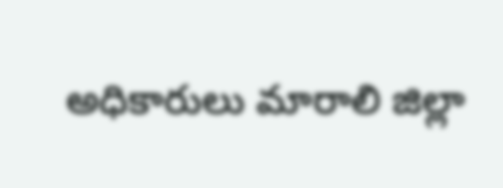అధికారులు మారాలి జిల్లా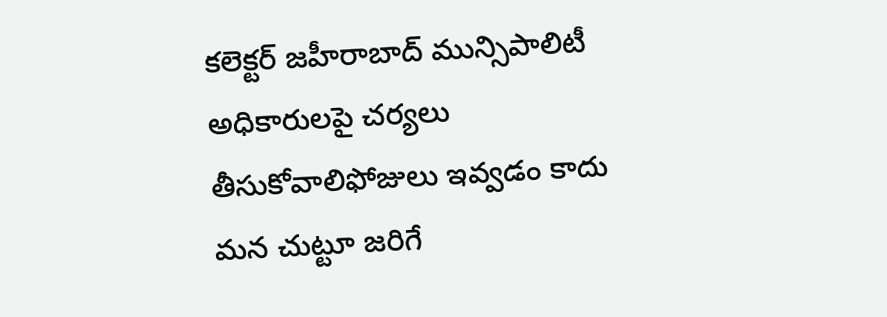కలెక్టర్ జహీరాబాద్ మున్సిపాలిటీ అధికారులపై చర్యలు తీసుకోవాలిఫోజులు ఇవ్వడం కాదు మన చుట్టూ జరిగే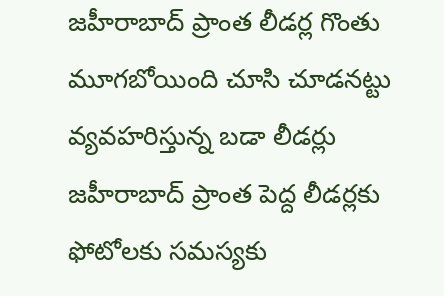జహీరాబాద్ ప్రాంత లీడర్ల గొంతు మూగబోయింది చూసి చూడనట్టు వ్యవహరిస్తున్న బడా లీడర్లు జహీరాబాద్ ప్రాంత పెద్ద లీడర్లకు ఫోటోలకు సమస్యకు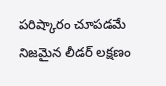పరిష్కారం చూపడమే నిజమైన లీడర్ లక్షణం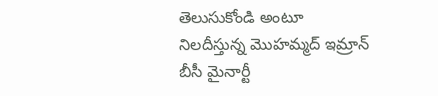తెలుసుకోండి అంటూ నిలదీస్తున్న మొహమ్మద్ ఇమ్రాన్ బీసీ మైనార్టీ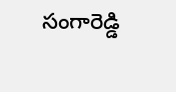సంగారెడ్డి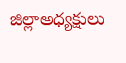జిల్లాఅధ్యక్షులు